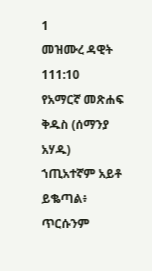1
መዝሙረ ዳዊት 111:10
የአማርኛ መጽሐፍ ቅዱስ (ሰማንያ አሃዱ)
ኀጢአተኛም አይቶ ይቈጣል፥ ጥርሱንም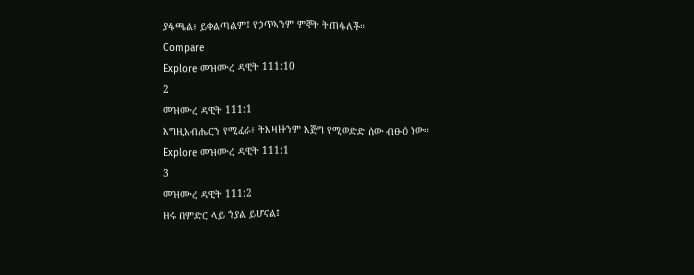ያፋጫል፥ ይቀልጣልም፤ የኃጥኣንም ምኞት ትጠፋለች።
Compare
Explore መዝሙረ ዳዊት 111:10
2
መዝሙረ ዳዊት 111:1
እግዚአብሔርን የሚፈራ፥ ትእዛዙንም እጅግ የሚወድድ ሰው ብፁዕ ነው።
Explore መዝሙረ ዳዊት 111:1
3
መዝሙረ ዳዊት 111:2
ዘሩ በምድር ላይ ኀያል ይሆናል፤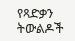የጻድቃን ትውልዶች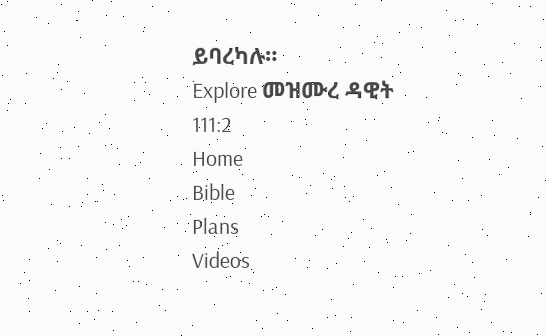ይባረካሉ።
Explore መዝሙረ ዳዊት 111:2
Home
Bible
Plans
Videos